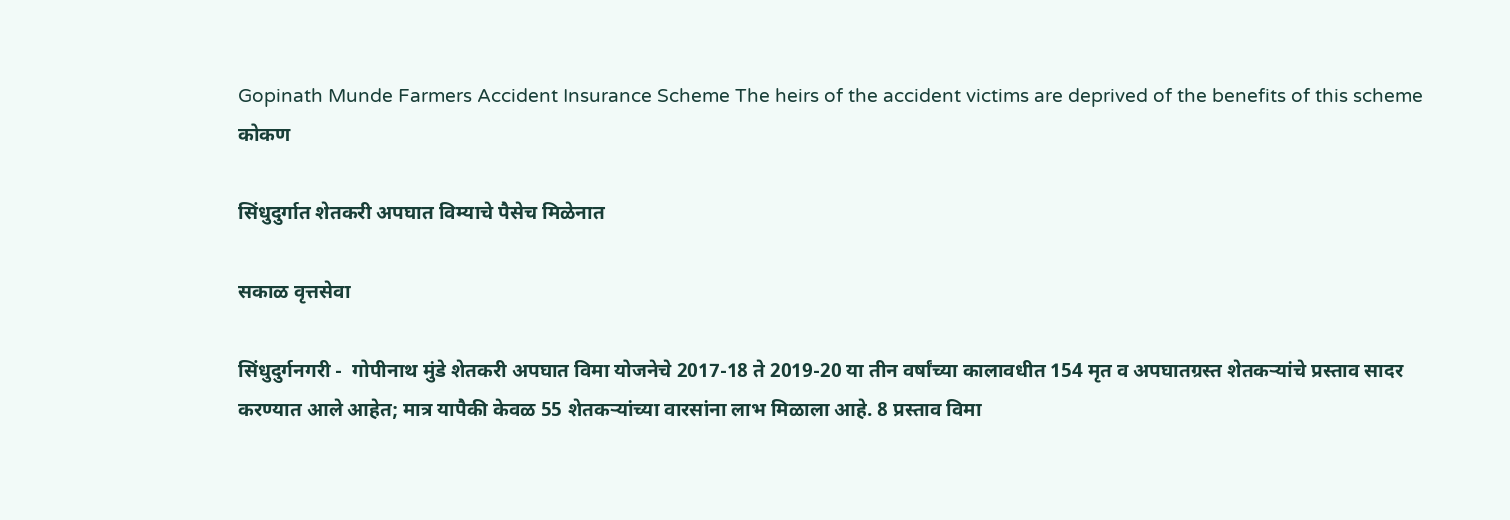Gopinath Munde Farmers Accident Insurance Scheme The heirs of the accident victims are deprived of the benefits of this scheme
कोकण

सिंधुदुर्गात शेतकरी अपघात विम्याचे पैसेच मिळेनात

सकाळ वृत्तसेवा

सिंधुदुर्गनगरी -  गोपीनाथ मुंडे शेतकरी अपघात विमा योजनेचे 2017-18 ते 2019-20 या तीन वर्षांच्या कालावधीत 154 मृत व अपघातग्रस्त शेतकऱ्यांचे प्रस्ताव सादर करण्यात आले आहेत; मात्र यापैकी केवळ 55 शेतकऱ्यांच्या वारसांना लाभ मिळाला आहे. 8 प्रस्ताव विमा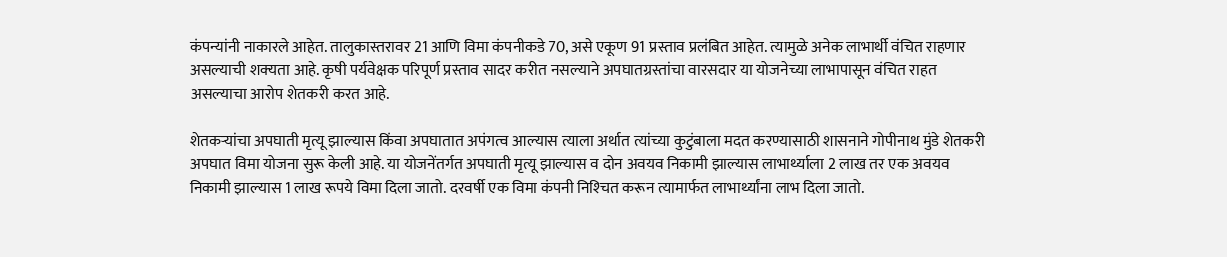कंपन्यांनी नाकारले आहेत. तालुकास्तरावर 21 आणि विमा कंपनीकडे 70, असे एकूण 91 प्रस्ताव प्रलंबित आहेत. त्यामुळे अनेक लाभार्थी वंचित राहणार असल्याची शक्‍यता आहे. कृषी पर्यवेक्षक परिपूर्ण प्रस्ताव सादर करीत नसल्याने अपघातग्रस्तांचा वारसदार या योजनेच्या लाभापासून वंचित राहत असल्याचा आरोप शेतकरी करत आहे.

शेतकऱ्यांचा अपघाती मृत्यू झाल्यास किंवा अपघातात अपंगत्व आल्यास त्याला अर्थात त्यांच्या कुटुंबाला मदत करण्यासाठी शासनाने गोपीनाथ मुंडे शेतकरी अपघात विमा योजना सुरू केली आहे. या योजनेंतर्गत अपघाती मृत्यू झाल्यास व दोन अवयव निकामी झाल्यास लाभार्थ्याला 2 लाख तर एक अवयव निकामी झाल्यास 1 लाख रूपये विमा दिला जातो. दरवर्षी एक विमा कंपनी निश्‍चित करून त्यामार्फत लाभार्थ्यांना लाभ दिला जातो.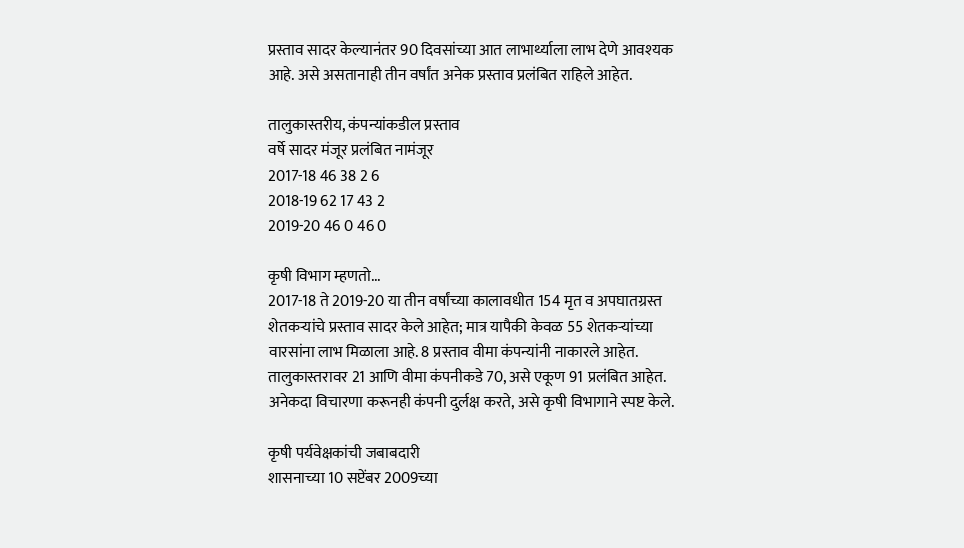प्रस्ताव सादर केल्यानंतर 90 दिवसांच्या आत लाभार्थ्याला लाभ देणे आवश्‍यक आहे. असे असतानाही तीन वर्षांत अनेक प्रस्ताव प्रलंबित राहिले आहेत.

तालुकास्तरीय, कंपन्यांकडील प्रस्ताव
वर्षे सादर मंजूर प्रलंबित नामंजूर
2017-18 46 38 2 6
2018-19 62 17 43 2
2019-20 46 0 46 0

कृषी विभाग म्हणतो...
2017-18 ते 2019-20 या तीन वर्षांच्या कालावधीत 154 मृत व अपघातग्रस्त शेतकऱ्यांचे प्रस्ताव सादर केले आहेत; मात्र यापैकी केवळ 55 शेतकऱ्यांच्या वारसांना लाभ मिळाला आहे. 8 प्रस्ताव वीमा कंपन्यांनी नाकारले आहेत. तालुकास्तरावर 21 आणि वीमा कंपनीकडे 70, असे एकूण 91 प्रलंबित आहेत. अनेकदा विचारणा करूनही कंपनी दुर्लक्ष करते, असे कृषी विभागाने स्पष्ट केले.

कृषी पर्यवेक्षकांची जबाबदारी
शासनाच्या 10 सप्टेंबर 2009च्या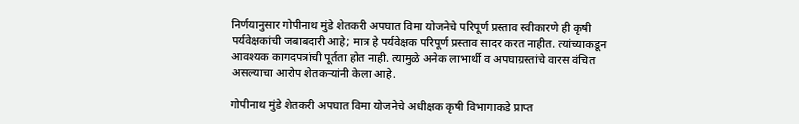निर्णयानुसार गोपीनाथ मुंडे शेतकरी अपघात विमा योजनेचे परिपूर्ण प्रस्ताव स्वीकारणे ही कृषी पर्यवेक्षकांची जबाबदारी आहे; मात्र हे पर्यवेक्षक परिपूर्ण प्रस्ताव सादर करत नाहीत. त्यांच्याकडून आवश्‍यक कागदपत्रांची पूर्तता होत नाही. त्यामुळे अनेक लाभार्थी व अपघाग्रस्तांचे वारस वंचित असल्याचा आरोप शेतकऱ्यांनी केला आहे.

गोपीनाथ मुंडे शेतकरी अपघात विमा योजनेचे अधीक्षक कृषी विभागाकडे प्राप्त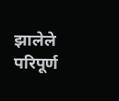झालेले परिपूर्ण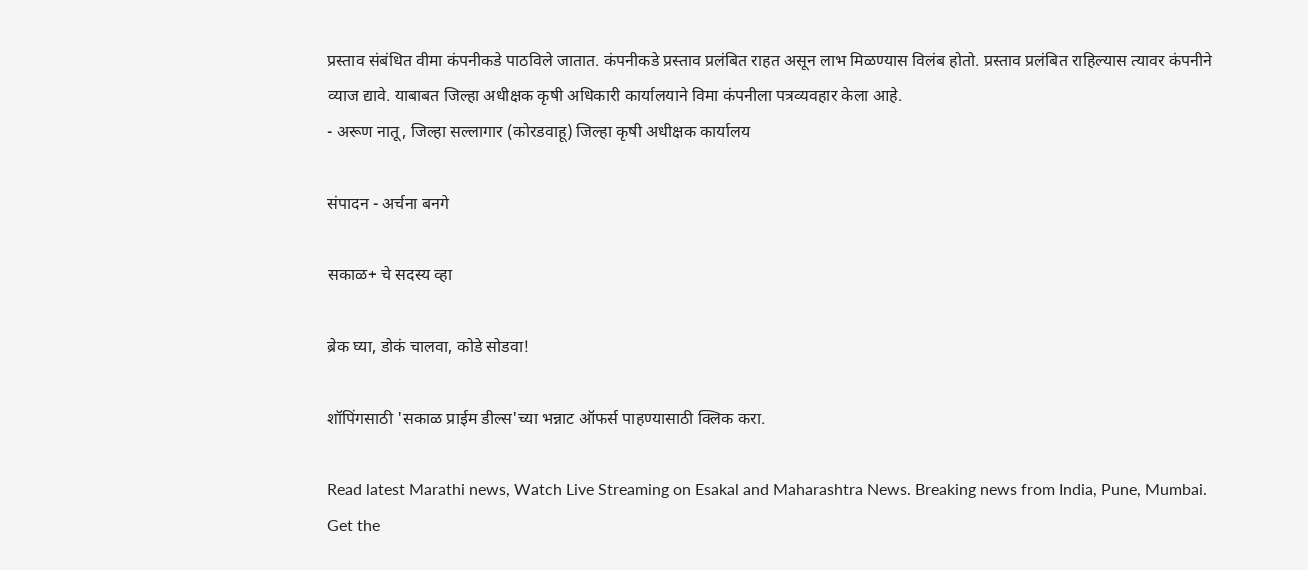प्रस्ताव संबंधित वीमा कंपनीकडे पाठविले जातात. कंपनीकडे प्रस्ताव प्रलंबित राहत असून लाभ मिळण्यास विलंब होतो. प्रस्ताव प्रलंबित राहिल्यास त्यावर कंपनीने व्याज द्यावे. याबाबत जिल्हा अधीक्षक कृषी अधिकारी कार्यालयाने विमा कंपनीला पत्रव्यवहार केला आहे.
- अरूण नातू, जिल्हा सल्लागार (कोरडवाहू) जिल्हा कृषी अधीक्षक कार्यालय

संपादन - अर्चना बनगे

सकाळ+ चे सदस्य व्हा

ब्रेक घ्या, डोकं चालवा, कोडे सोडवा!

शॉपिंगसाठी 'सकाळ प्राईम डील्स'च्या भन्नाट ऑफर्स पाहण्यासाठी क्लिक करा.

Read latest Marathi news, Watch Live Streaming on Esakal and Maharashtra News. Breaking news from India, Pune, Mumbai. Get the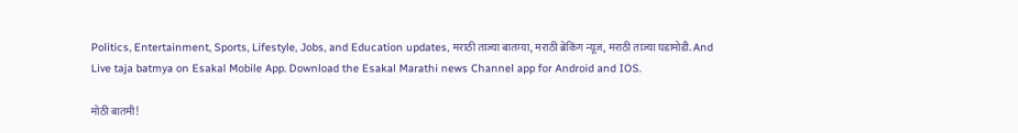Politics, Entertainment, Sports, Lifestyle, Jobs, and Education updates, मराठी ताज्या बातम्या, मराठी ब्रेकिंग न्यूज, मराठी ताज्या घडामोडी. And Live taja batmya on Esakal Mobile App. Download the Esakal Marathi news Channel app for Android and IOS.

मोठी बातमी!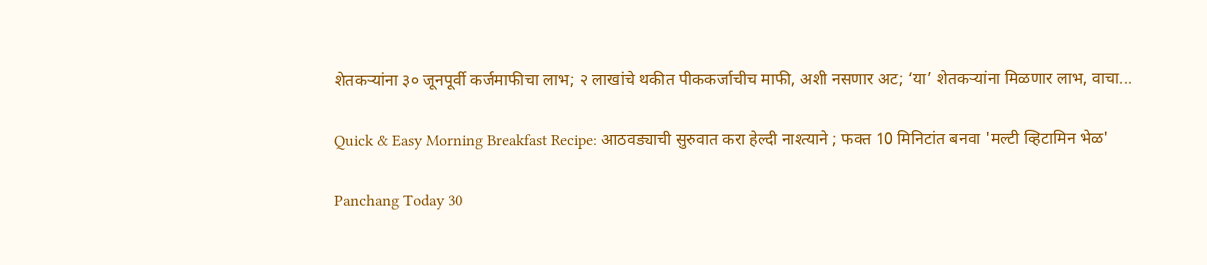शेतकऱ्यांना ३० जूनपूर्वी कर्जमाफीचा लाभ; २ लाखांचे थकीत पीककर्जाचीच माफी, अशी नसणार अट; ‘या’ शेतकऱ्यांना मिळणार लाभ, वाचा...

Quick & Easy Morning Breakfast Recipe: आठवड्याची सुरुवात करा हेल्दी नाश्त्याने ; फक्त 10 मिनिटांत बनवा 'मल्टी व्हिटामिन भेळ'

Panchang Today 30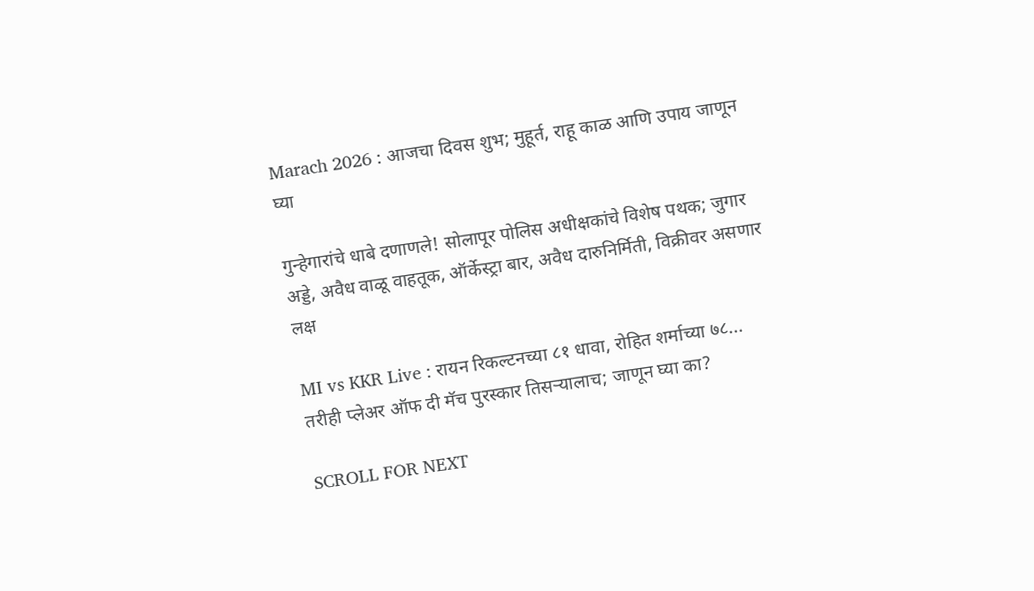Marach 2026 : आजचा दिवस शुभ; मुहूर्त, राहू काळ आणि उपाय जाणून घ्या

गुन्हेगारांचे धाबे दणाणले! सोलापूर पोलिस अधीक्षकांचे विशेष पथक; जुगार अड्डे, अवैध वाळू वाहतूक, ऑर्केस्ट्रा बार, अवैध दारुनिर्मिती, विक्रीवर असणार लक्ष

MI vs KKR Live : रायन रिकल्टनच्या ८१ धावा, रोहित शर्माच्या ७८... तरीही प्लेअर ऑफ दी मॅच पुरस्कार तिसऱ्यालाच; जाणून घ्या का?

SCROLL FOR NEXT